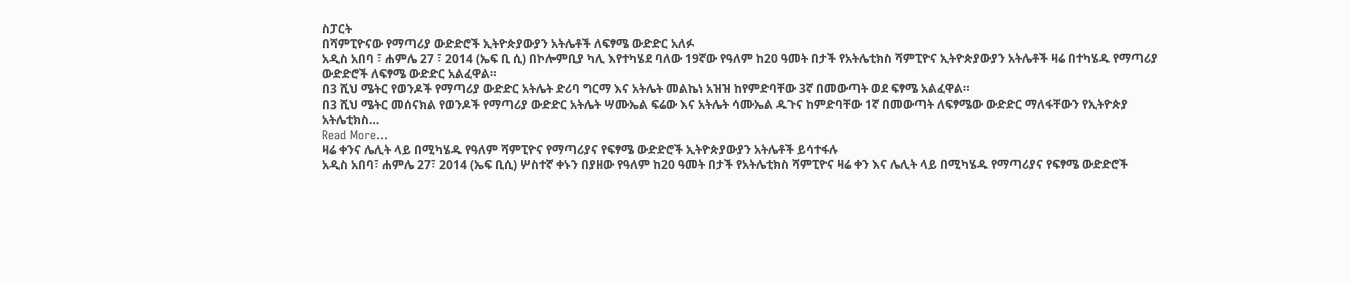ስፓርት
በሻምፒዮናው የማጣሪያ ውድድሮች ኢትዮጵያውያን አትሌቶች ለፍፃሜ ውድድር አለፉ
አዲስ አበባ ፣ ሐምሌ 27 ፣ 2014 (ኤፍ ቢ ሲ) በኮሎምቢያ ካሊ እየተካሄደ ባለው 19ኛው የዓለም ከ20 ዓመት በታች የአትሌቲክስ ሻምፒዮና ኢትዮጵያውያን አትሌቶች ዛሬ በተካሄዱ የማጣሪያ ውድድሮች ለፍፃሜ ውድድር አልፈዋል።
በ3 ሺህ ሜትር የወንዶች የማጣሪያ ውድድር አትሌት ድሪባ ግርማ እና አትሌት መልኬነ አዝዝ ከየምድባቸው 3ኛ በመውጣት ወደ ፍፃሜ አልፈዋል።
በ3 ሺህ ሜትር መሰናክል የወንዶች የማጣሪያ ውድድር አትሌት ሣሙኤል ፍሬው እና አትሌት ሳሙኤል ዱጉና ከምድባቸው 1ኛ በመውጣት ለፍፃሜው ውድድር ማለፋቸውን የኢትዮጵያ አትሌቲክስ…
Read More...
ዛሬ ቀንና ሌሊት ላይ በሚካሄዱ የዓለም ሻምፒዮና የማጣሪያና የፍፃሜ ውድድሮች ኢትዮጵያውያን አትሌቶች ይሳተፋሉ
አዲስ አበባ፣ ሐምሌ 27፣ 2014 (ኤፍ ቢሲ) ሦስተኛ ቀኑን በያዘው የዓለም ከ20 ዓመት በታች የአትሌቲክስ ሻምፒዮና ዛሬ ቀን እና ሌሊት ላይ በሚካሄዱ የማጣሪያና የፍፃሜ ውድድሮች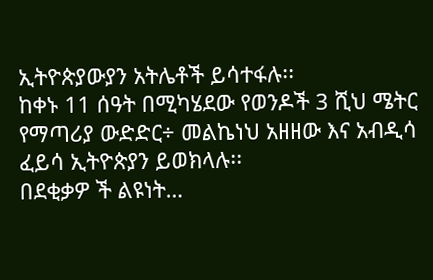ኢትዮጵያውያን አትሌቶች ይሳተፋሉ፡፡
ከቀኑ 11 ሰዓት በሚካሄደው የወንዶች 3 ሺህ ሜትር የማጣሪያ ውድድር÷ መልኬነህ አዘዘው እና አብዲሳ ፈይሳ ኢትዮጵያን ይወክላሉ፡፡
በደቂቃዎ ች ልዩነት…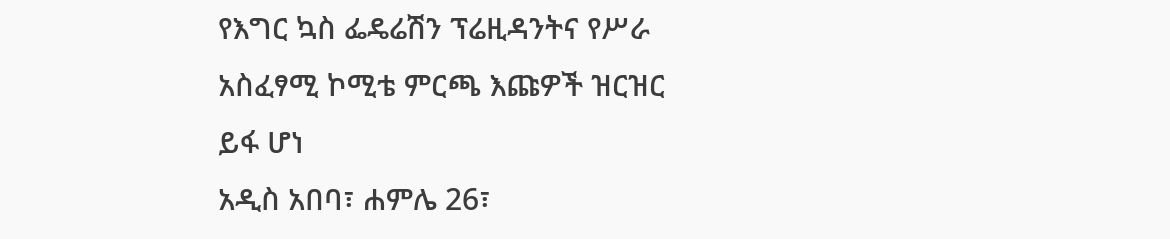የእግር ኳስ ፌዴሬሽን ፕሬዚዳንትና የሥራ አስፈፃሚ ኮሚቴ ምርጫ እጩዎች ዝርዝር ይፋ ሆነ
አዲስ አበባ፣ ሐምሌ 26፣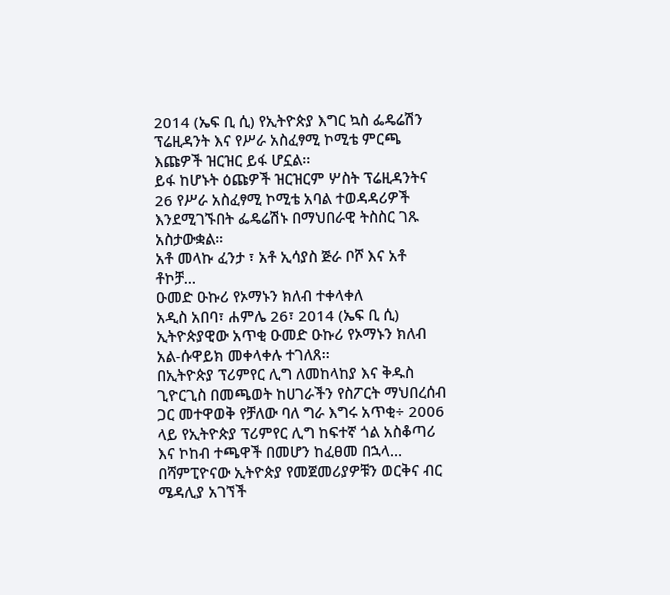2014 (ኤፍ ቢ ሲ) የኢትዮጵያ እግር ኳስ ፌዴሬሽን ፕሬዚዳንት እና የሥራ አስፈፃሚ ኮሚቴ ምርጫ እጩዎች ዝርዝር ይፋ ሆኗል፡፡
ይፋ ከሆኑት ዕጩዎች ዝርዝርም ሦስት ፕሬዚዳንትና 26 የሥራ አስፈፃሚ ኮሚቴ አባል ተወዳዳሪዎች እንደሚገኙበት ፌዴሬሽኑ በማህበራዊ ትስስር ገጹ አስታውቋል።
አቶ መላኩ ፈንታ ፣ አቶ ኢሳያስ ጅራ ቦሾ እና አቶ ቶኮቻ…
ዑመድ ዑኩሪ የኦማኑን ክለብ ተቀላቀለ
አዲስ አበባ፣ ሐምሌ 26፣ 2014 (ኤፍ ቢ ሲ) ኢትዮጵያዊው አጥቂ ዑመድ ዑኩሪ የኦማኑን ክለብ አል-ሱዋይክ መቀላቀሉ ተገለጸ፡፡
በኢትዮጵያ ፕሪምየር ሊግ ለመከላከያ እና ቅዱስ ጊዮርጊስ በመጫወት ከሀገራችን የስፖርት ማህበረሰብ ጋር መተዋወቅ የቻለው ባለ ግራ እግሩ አጥቂ÷ 2006 ላይ የኢትዮጵያ ፕሪምየር ሊግ ከፍተኛ ጎል አስቆጣሪ እና ኮከብ ተጫዋች በመሆን ከፈፀመ በኋላ…
በሻምፒዮናው ኢትዮጵያ የመጀመሪያዎቹን ወርቅና ብር ሜዳሊያ አገኘች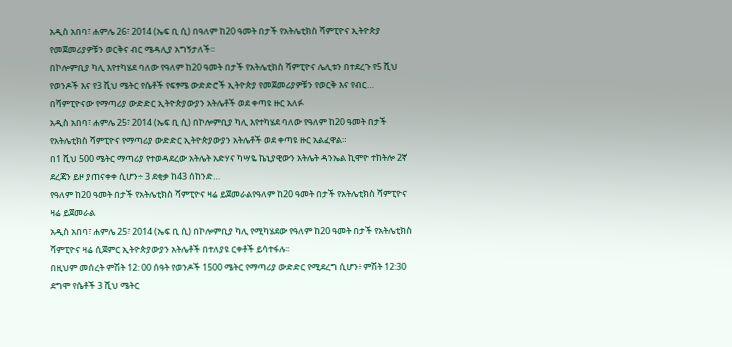አዲስ አበባ፣ ሐምሌ 26፣ 2014 (ኤፍ ቢ ሲ) በዓለም ከ20 ዓመት በታች የአትሌቲክስ ሻምፒዮና ኢትዮጵያ የመጀመሪያዎቹን ወርቅና ብር ሜዳሊያ አግኝታለች፡፡
በኮሎምቢያ ካሊ እየተካሄደ ባለው የዓለም ከ20 ዓመት በታች የአትሌቲክስ ሻምፒዮና ሌሊቱን በተደረጉ የ5 ሺህ የወንዶች እና የ3 ሺህ ሜትር የሴቶች የፍፃሜ ውድድሮች ኢትዮጵያ የመጀመሪያዎቹን የወርቅ እና የብር…
በሻምፒዮናው የማጣሪያ ውድድር ኢትዮጵያውያን አትሌቶች ወደ ቀጣዩ ዙር አለፉ
አዲስ አበባ፣ ሐምሌ 25፣ 2014 (ኤፍ ቢ ሲ) በኮሎምቢያ ካሊ እየተካሄደ ባለው የዓለም ከ20 ዓመት በታች የአትሌቲክስ ሻምፒዮና የማጣሪያ ውድድር ኢትዮጵያውያን አትሌቶች ወደ ቀጣዩ ዙር አልፈዋል።
በ1 ሺህ 500 ሜትር ማጣሪያ የተወዳደረው አትሌት አድሃና ካሣዬ ኬኒያዊውን አትሌት ዳንኤል ኪሞዮ ተከትሎ 2ኛ ደረጃን ይዞ ያጠናቀቀ ሲሆን÷ 3 ደቂቃ ከ43 ሰከንድ…
የዓለም ከ20 ዓመት በታች የአትሌቲክስ ሻምፒዮና ዛሬ ይጀመራልየዓለም ከ20 ዓመት በታች የአትሌቲክስ ሻምፒዮና ዛሬ ይጀመራል
አዲስ አበባ፣ ሐምሌ 25፣ 2014 (ኤፍ ቢ ሲ) በኮሎምቢያ ካሊ የሚካሄደው የዓለም ከ20 ዓመት በታች የአትሌቲክስ ሻምፒዮና ዛሬ ሲጀምር ኢትዮጵያውያን አትሌቶች በተለያዩ ርቀቶች ይሳተፋሉ፡፡
በዚህም መሰረት ምሽት 12: 00 ሰዓት የወንዶች 1500 ሜትር የማጣሪያ ውድድር የሚደረግ ሲሆን፥ ምሽት 12:30 ደግሞ የሴቶች 3 ሺህ ሜትር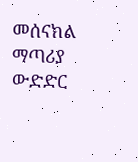መሰናክል ማጣሪያ ውድድር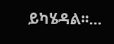ይካሄዳል፡፡…